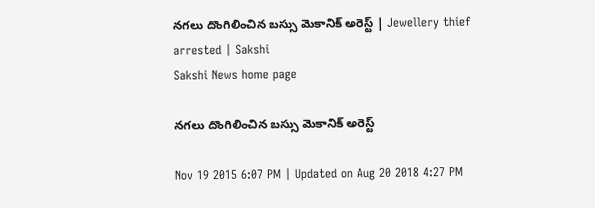నగలు దొంగిలించిన బస్సు మెకానిక్ అరెస్ట్ | Jewellery thief arrested | Sakshi
Sakshi News home page

నగలు దొంగిలించిన బస్సు మెకానిక్ అరెస్ట్

Nov 19 2015 6:07 PM | Updated on Aug 20 2018 4:27 PM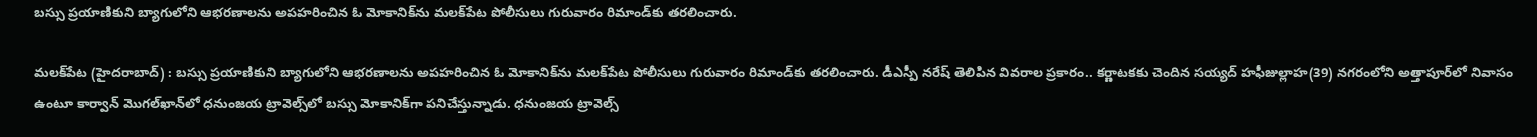బస్సు ప్రయాణికుని బ్యాగులోని ఆభరణాలను అపహరించిన ఓ మోకానిక్‌ను మలక్‌పేట పోలీసులు గురువారం రిమాండ్‌కు తరలించారు.

మలక్‌పేట (హైదరాబాద్) : బస్సు ప్రయాణికుని బ్యాగులోని ఆభరణాలను అపహరించిన ఓ మోకానిక్‌ను మలక్‌పేట పోలీసులు గురువారం రిమాండ్‌కు తరలించారు. డీఎస్పీ నరేష్ తెలిపిన వివరాల ప్రకారం.. కర్ణాటకకు చెందిన సయ్యద్‌ హఫీజుల్లాహ(39) నగరంలోని అత్తాపూర్‌లో నివాసం ఉంటూ కార్వాన్ మొగల్‌ఖాన్‌లో ధనుంజయ ట్రావెల్స్‌లో బస్సు మోకానిక్‌గా పనిచేస్తున్నాడు. ధనుంజయ ట్రావెల్స్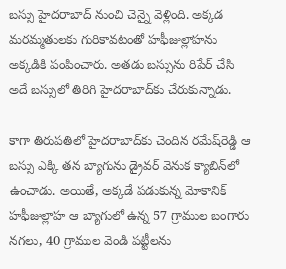బస్సు హైదరాబాద్ నుంచి చెన్నై వెళ్లింది. అక్కడ మరమ్మతులకు గురికావటంతో హఫీజుల్లాహను అక్కడికి పంపించారు. అతడు బస్సును రిపేర్ చేసి అదే బస్సులో తిరిగి హైదరాబాద్‌కు చేరుకున్నాడు.

కాగా తిరుపతిలో హైదరాబాద్‌కు చెందిన రమేష్‌రెడ్డి ఆ బస్సు ఎక్కి తన బ్యాగును డ్రైవర్ వెనుక క్యాబిన్‌లో ఉంచాడు. అయితే, అక్కడే పడుకున్న మోకానిక్ హఫీజుల్లాహ ఆ బ్యాగులో ఉన్న 57 గ్రాముల బంగారు నగలు, 40 గ్రాముల వెండి పట్టీలను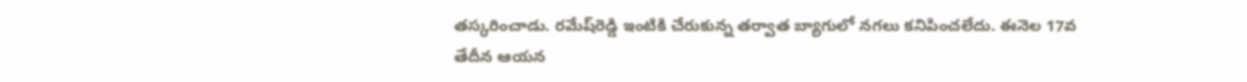తస్కరించాడు. రమేష్‌రెడ్డి ఇంటికి చేరుకున్న తర్వాత బ్యాగులో నగలు కనిపించలేదు. ఈనెల 17వ తేదీన ఆయన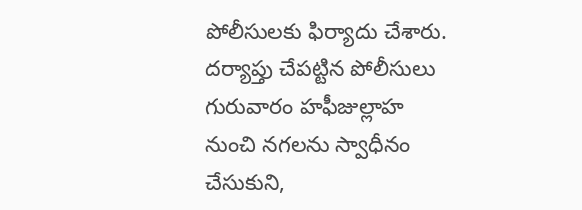పోలీసులకు ఫిర్యాదు చేశారు. దర్యాప్తు చేపట్టిన పోలీసులు గురువారం హఫీజుల్లాహ నుంచి నగలను స్వాధీనం చేసుకుని,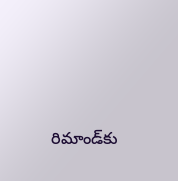రిమాండ్‌కు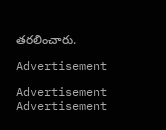తరలించారు.

Advertisement

Advertisement
Advertisement